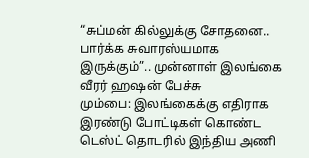“சுப்மன் கில்லுக்கு சோதனை.. பார்க்க சுவாரஸ்யமாக இருக்கும்”.. முன்னாள் இலங்கை வீரர் ஹஷன் பேச்சு
மும்பை: இலங்கைக்கு எதிராக இரண்டு போட்டிகள் கொண்ட டெஸ்ட் தொடரில் இந்திய அணி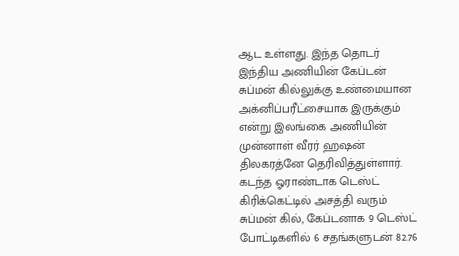ஆட உள்ளது. இந்த தொடர் இந்திய அணியின் கேப்டன் சுப்மன் கில்லுக்கு உண்மையான அக்னிப்பரீட்சையாக இருக்கும் என்று இலங்கை அணியின் முன்னாள் வீரர் ஹஷன் திலகரத்னே தெரிவித்துள்ளார்.
கடந்த ஓராண்டாக டெஸ்ட் கிரிக்கெட்டில் அசத்தி வரும் சுப்மன் கில், கேப்டனாக 9 டெஸ்ட் போட்டிகளில் 6 சதங்களுடன் 82.76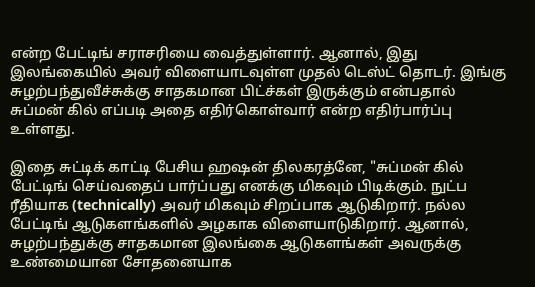என்ற பேட்டிங் சராசரியை வைத்துள்ளார். ஆனால், இது இலங்கையில் அவர் விளையாடவுள்ள முதல் டெஸ்ட் தொடர். இங்கு சுழற்பந்துவீச்சுக்கு சாதகமான பிட்ச்கள் இருக்கும் என்பதால் சுப்மன் கில் எப்படி அதை எதிர்கொள்வார் என்ற எதிர்பார்ப்பு உள்ளது.

இதை சுட்டிக் காட்டி பேசிய ஹஷன் திலகரத்னே, "சுப்மன் கில் பேட்டிங் செய்வதைப் பார்ப்பது எனக்கு மிகவும் பிடிக்கும். நுட்ப ரீதியாக (technically) அவர் மிகவும் சிறப்பாக ஆடுகிறார். நல்ல பேட்டிங் ஆடுகளங்களில் அழகாக விளையாடுகிறார். ஆனால், சுழற்பந்துக்கு சாதகமான இலங்கை ஆடுகளங்கள் அவருக்கு உண்மையான சோதனையாக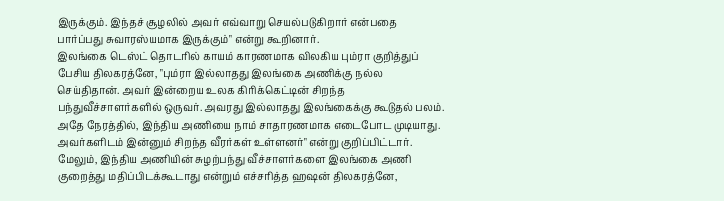இருக்கும். இந்தச் சூழலில் அவர் எவ்வாறு செயல்படுகிறார் என்பதை பார்ப்பது சுவாரஸ்யமாக இருக்கும்" என்று கூறினார்.
இலங்கை டெஸ்ட் தொடரில் காயம் காரணமாக விலகிய பும்ரா குறித்துப் பேசிய திலகரத்னே, "பும்ரா இல்லாதது இலங்கை அணிக்கு நல்ல செய்திதான். அவர் இன்றைய உலக கிரிக்கெட்டின் சிறந்த பந்துவீச்சாளர்களில் ஒருவர். அவரது இல்லாதது இலங்கைக்கு கூடுதல் பலம். அதே நேரத்தில், இந்திய அணியை நாம் சாதாரணமாக எடைபோட முடியாது. அவர்களிடம் இன்னும் சிறந்த வீரர்கள் உள்ளனர்" என்று குறிப்பிட்டார்.
மேலும், இந்திய அணியின் சுழற்பந்து வீச்சாளர்களை இலங்கை அணி குறைத்து மதிப்பிடக்கூடாது என்றும் எச்சரித்த ஹஷன் திலகரத்னே,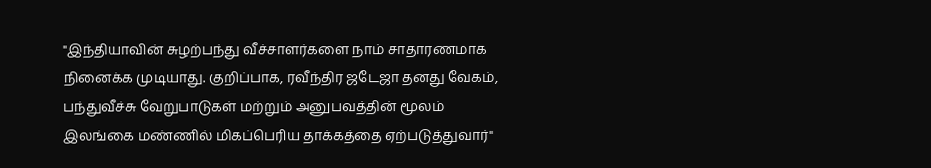"இந்தியாவின் சுழற்பந்து வீச்சாளர்களை நாம் சாதாரணமாக நினைக்க முடியாது. குறிப்பாக, ரவீந்திர ஜடேஜா தனது வேகம், பந்துவீச்சு வேறுபாடுகள் மற்றும் அனுபவத்தின் மூலம் இலங்கை மண்ணில் மிகப்பெரிய தாக்கத்தை ஏற்படுத்துவார்"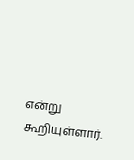என்று கூறியுள்ளார்.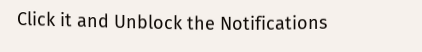Click it and Unblock the Notifications